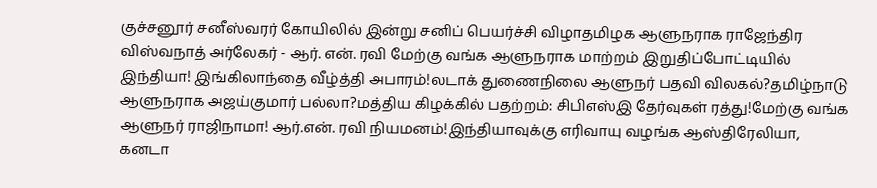குச்சனூர் சனீஸ்வரர் கோயிலில் இன்று சனிப் பெயர்ச்சி விழாதமிழக ஆளுநராக ராஜேந்திர விஸ்வநாத் அர்லேகர் - ஆர். என். ரவி மேற்கு வங்க ஆளுநராக மாற்றம் இறுதிப்போட்டியில் இந்தியா! இங்கிலாந்தை வீழ்த்தி அபாரம்!லடாக் துணைநிலை ஆளுநர் பதவி விலகல்?தமிழ்நாடு ஆளுநராக அஜய்குமார் பல்லா?மத்திய கிழக்கில் பதற்றம்: சிபிஎஸ்இ தேர்வுகள் ரத்து!மேற்கு வங்க ஆளுநர் ராஜிநாமா! ஆர்.என். ரவி நியமனம்!இந்தியாவுக்கு எரிவாயு வழங்க ஆஸ்திரேலியா, கனடா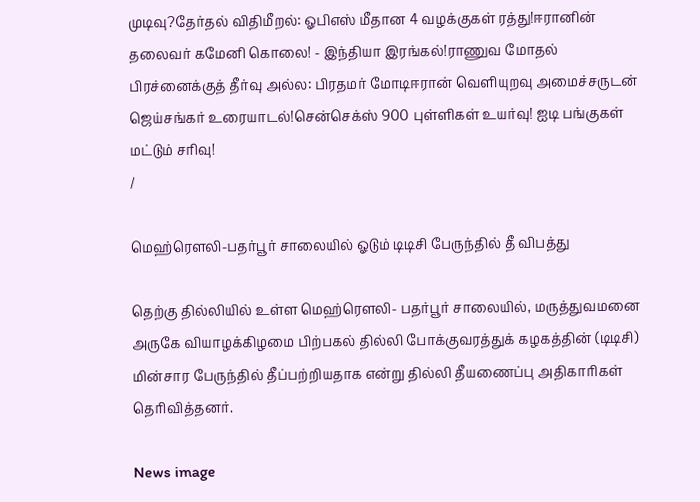முடிவு?தேர்தல் விதிமீறல்: ஓபிஎஸ் மீதான 4 வழக்குகள் ரத்து!ஈரானின் தலைவர் கமேனி கொலை! - இந்தியா இரங்கல்!ராணுவ மோதல் பிரச்னைக்குத் தீர்வு அல்ல: பிரதமர் மோடிஈரான் வெளியுறவு அமைச்சருடன் ஜெய்சங்கர் உரையாடல்!சென்செக்ஸ் 900 புள்ளிகள் உயர்வு! ஐடி பங்குகள் மட்டும் சரிவு!
/

மெஹ்ரெளலி-பதர்பூர் சாலையில் ஓடும் டிடிசி பேருந்தில் தீ விபத்து

தெற்கு தில்லியில் உள்ள மெஹ்ரெளலி- பதர்பூர் சாலையில், மருத்துவமனை அருகே வியாழக்கிழமை பிற்பகல் தில்லி போக்குவரத்துக் கழகத்தின் (டிடிசி) மின்சார பேருந்தில் தீப்பற்றியதாக என்று தில்லி தீயணைப்பு அதிகாரிகள் தெரிவித்தனர்.

News image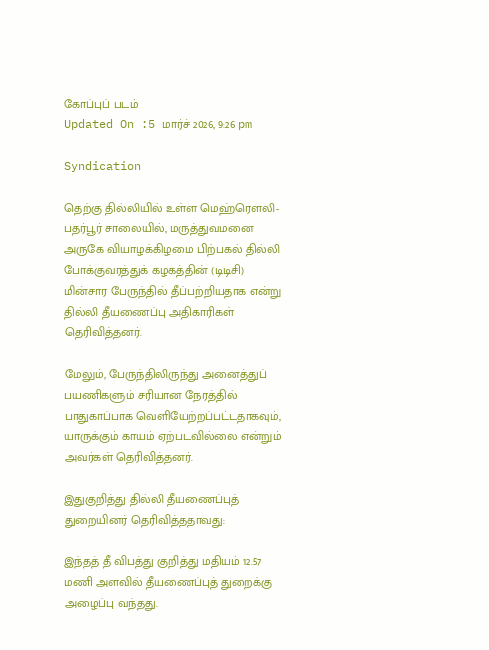கோப்புப் படம்
Updated On :5 மார்ச் 2026, 9:26 pm

Syndication

தெற்கு தில்லியில் உள்ள மெஹ்ரெளலி- பதர்பூர் சாலையில், மருத்துவமனை அருகே வியாழக்கிழமை பிற்பகல் தில்லி போக்குவரத்துக் கழகத்தின் (டிடிசி) மின்சார பேருந்தில் தீப்பற்றியதாக என்று தில்லி தீயணைப்பு அதிகாரிகள் தெரிவித்தனர்.

மேலும், பேருந்திலிருந்து அனைத்துப் பயணிகளும் சரியான நேரத்தில் பாதுகாப்பாக வெளியேற்றப்பட்டதாகவும், யாருக்கும் காயம் ஏற்படவில்லை என்றும் அவர்கள் தெரிவித்தனர்.

இதுகுறித்து தில்லி தீயணைப்புத் துறையினர் தெரிவித்ததாவது:

இந்தத் தீ விபத்து குறித்து மதியம் 12.57 மணி அளவில் தீயணைப்புத் துறைக்கு அழைப்பு வந்தது.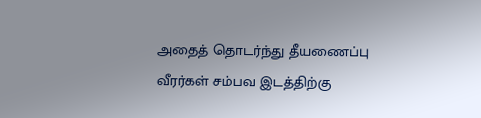அதைத் தொடர்ந்து தீயணைப்பு வீரர்கள் சம்பவ இடத்திற்கு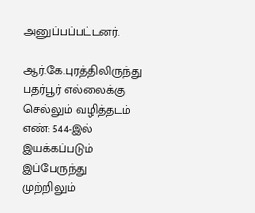அனுப்பப்பட்டனர்.

ஆர்.கே.புரத்திலிருந்து பதர்பூர் எல்லைக்கு செல்லும் வழித்தடம் எண்: 544-இல் இயக்கப்படும் இப்பேருந்து முற்றிலும்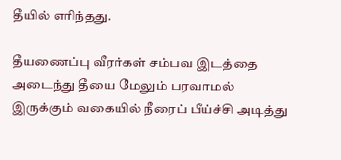தீயில் எரிந்தது.

தீயணைப்பு வீரர்கள் சம்பவ இடத்தை அடைந்து தீயை மேலும் பரவாமல் இருக்கும் வகையில் நீரைப் பீய்ச்சி அடித்து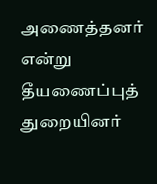அணைத்தனர் என்று தீயணைப்புத் துறையினர்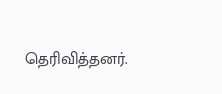தெரிவித்தனர்.